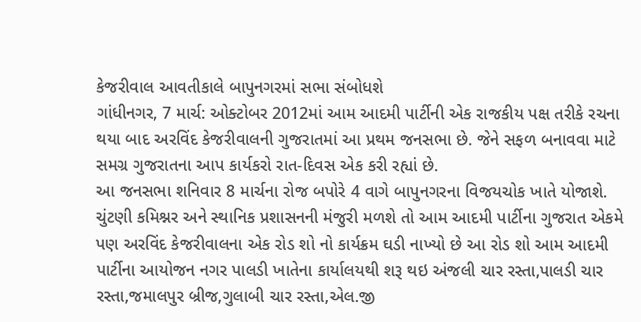કેજરીવાલ આવતીકાલે બાપુનગરમાં સભા સંબોધશે
ગાંધીનગર, 7 માર્ચ: ઓક્ટોબર 2012માં આમ આદમી પાર્ટીની એક રાજકીય પક્ષ તરીકે રચના થયા બાદ અરવિંદ કેજરીવાલની ગુજરાતમાં આ પ્રથમ જનસભા છે. જેને સફળ બનાવવા માટે સમગ્ર ગુજરાતના આપ કાર્યકરો રાત-દિવસ એક કરી રહ્યાં છે.
આ જનસભા શનિવાર 8 માર્ચના રોજ બપોરે 4 વાગે બાપુનગરના વિજયચોક ખાતે યોજાશે. ચુંટણી કમિશ્નર અને સ્થાનિક પ્રશાસનની મંજુરી મળશે તો આમ આદમી પાર્ટીના ગુજરાત એકમે પણ અરવિંદ કેજરીવાલના એક રોડ શો નો કાર્યક્રમ ઘડી નાખ્યો છે આ રોડ શો આમ આદમી પાર્ટીના આયોજન નગર પાલડી ખાતેના કાર્યાલયથી શરૂ થઇ અંજલી ચાર રસ્તા,પાલડી ચાર રસ્તા,જમાલપુર બ્રીજ,ગુલાબી ચાર રસ્તા,એલ.જી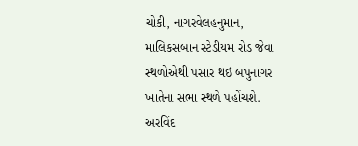ચોકી, નાગરવેલહનુમાન, માલિકસબાન સ્ટેડીયમ રોડ જેવા સ્થળોએથી પસાર થઇ બપુનાગર ખાતેના સભા સ્થળે પહોંચશે.
અરવિંદ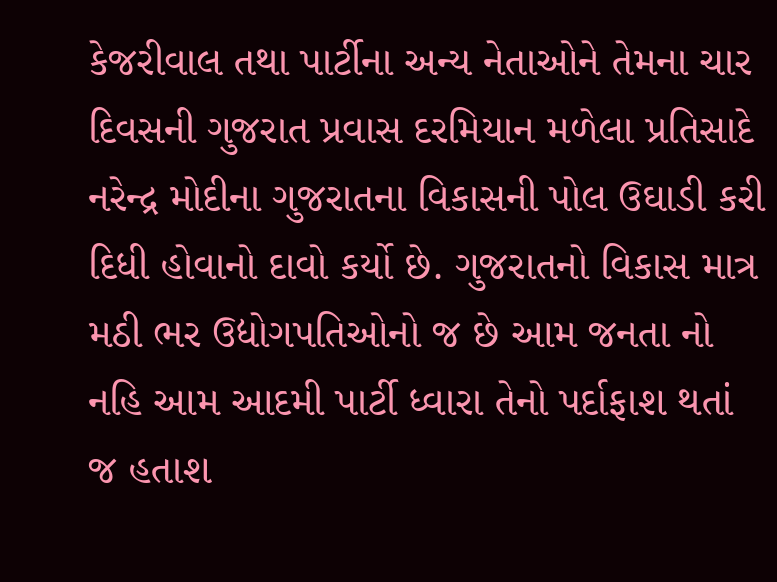કેજરીવાલ તથા પાર્ટીના અન્ય નેતાઓને તેમના ચાર દિવસની ગુજરાત પ્રવાસ દરમિયાન મળેલા પ્રતિસાદે નરેન્દ્ર મોદીના ગુજરાતના વિકાસની પોલ ઉઘાડી કરી દિધી હોવાનો દાવો કર્યો છે. ગુજરાતનો વિકાસ માત્ર મઠી ભર ઉદ્યોગપતિઓનો જ છે આમ જનતા નો નહિ આમ આદમી પાર્ટી ધ્વારા તેનો પર્દાફાશ થતાં જ હતાશ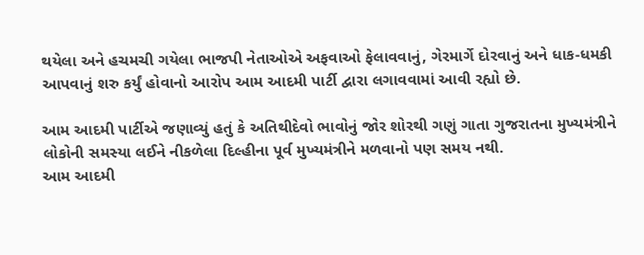થયેલા અને હચમચી ગયેલા ભાજપી નેતાઓએ અફવાઓ ફેલાવવાનું, ગેરમાર્ગે દોરવાનું અને ધાક-ધમકી આપવાનું શરુ કર્યું હોવાનો આરોપ આમ આદમી પાર્ટી દ્વારા લગાવવામાં આવી રહ્યો છે.

આમ આદમી પાર્ટીએ જણાવ્યું હતું કે અતિથીદેવો ભાવોનું જોર શોરથી ગણું ગાતા ગુજરાતના મુખ્યમંત્રીને લોકોની સમસ્યા લઈને નીકળેલા દિલ્હીના પૂર્વ મુખ્યમંત્રીને મળવાનો પણ સમય નથી.
આમ આદમી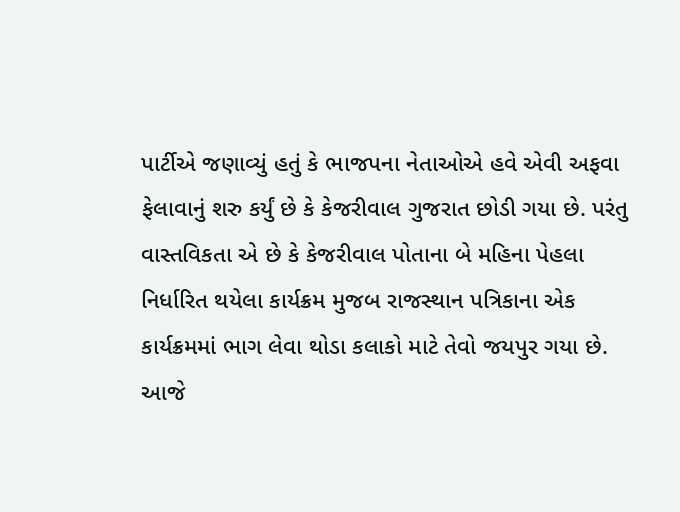પાર્ટીએ જણાવ્યું હતું કે ભાજપના નેતાઓએ હવે એવી અફવા ફેલાવાનું શરુ કર્યું છે કે કેજરીવાલ ગુજરાત છોડી ગયા છે. પરંતુ વાસ્તવિકતા એ છે કે કેજરીવાલ પોતાના બે મહિના પેહલા નિર્ધારિત થયેલા કાર્યક્રમ મુજબ રાજસ્થાન પત્રિકાના એક કાર્યક્રમમાં ભાગ લેવા થોડા કલાકો માટે તેવો જયપુર ગયા છે. આજે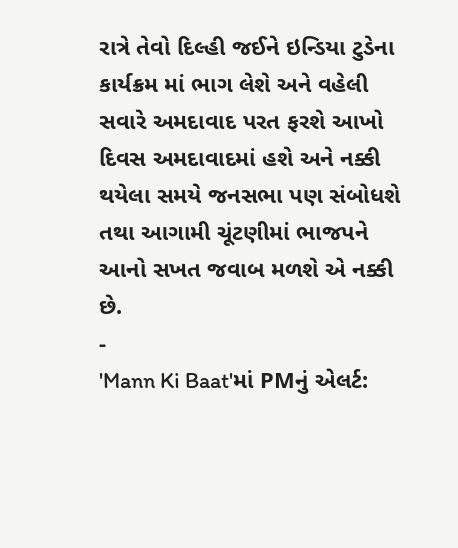રાત્રે તેવો દિલ્હી જઈને ઇન્ડિયા ટુડેના કાર્યક્રમ માં ભાગ લેશે અને વહેલી સવારે અમદાવાદ પરત ફરશે આખો દિવસ અમદાવાદમાં હશે અને નક્કી થયેલા સમયે જનસભા પણ સંબોધશે તથા આગામી ચૂંટણીમાં ભાજપને આનો સખત જવાબ મળશે એ નક્કી છે.
-
'Mann Ki Baat'માં PMનું એલર્ટ: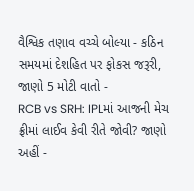વૈશ્વિક તણાવ વચ્ચે બોલ્યા - કઠિન સમયમાં દેશહિત પર ફોકસ જરૂરી, જાણો 5 મોટી વાતો -
RCB vs SRH: IPLમાં આજની મેચ ફ્રીમાં લાઈવ કેવી રીતે જોવી? જાણો અહીં -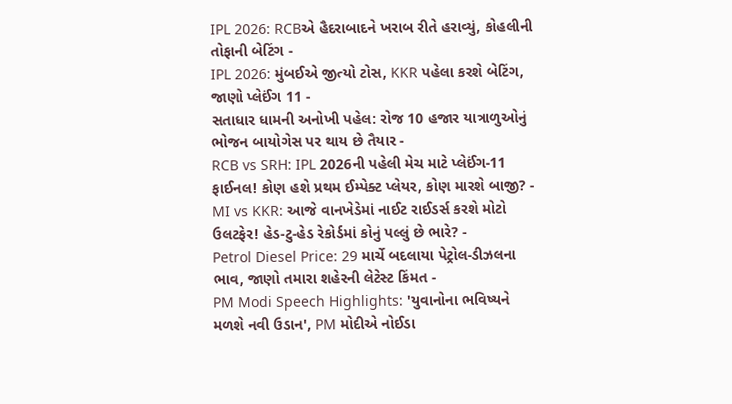IPL 2026: RCBએ હૈદરાબાદને ખરાબ રીતે હરાવ્યું, કોહલીની તોફાની બેટિંગ -
IPL 2026: મુંબઈએ જીત્યો ટોસ, KKR પહેલા કરશે બેટિંગ, જાણો પ્લેઈંગ 11 -
સતાધાર ધામની અનોખી પહેલ: રોજ 10 હજાર યાત્રાળુઓનું ભોજન બાયોગેસ પર થાય છે તૈયાર -
RCB vs SRH: IPL 2026ની પહેલી મેચ માટે પ્લેઈંગ-11 ફાઈનલ! કોણ હશે પ્રથમ ઈમ્પેક્ટ પ્લેયર, કોણ મારશે બાજી? -
MI vs KKR: આજે વાનખેડેમાં નાઈટ રાઈડર્સ કરશે મોટો ઉલટફેર! હેડ-ટુ-હેડ રેકોર્ડમાં કોનું પલ્લું છે ભારે? -
Petrol Diesel Price: 29 માર્ચે બદલાયા પેટ્રોલ-ડીઝલના ભાવ, જાણો તમારા શહેરની લેટેસ્ટ કિંમત -
PM Modi Speech Highlights: 'યુવાનોના ભવિષ્યને મળશે નવી ઉડાન', PM મોદીએ નોઈડા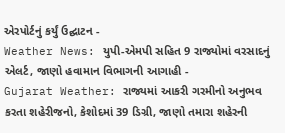એરપોર્ટનું કર્યું ઉદ્ઘાટન -
Weather News: યુપી-એમપી સહિત 9 રાજ્યોમાં વરસાદનું એલર્ટ, જાણો હવામાન વિભાગની આગાહી -
Gujarat Weather: રાજ્યમાં આકરી ગરમીનો અનુભવ કરતા શહેરીજનો, કેશોદમાં 39 ડિગ્રી, જાણો તમારા શહેરની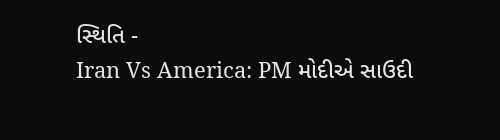સ્થિતિ -
Iran Vs America: PM મોદીએ સાઉદી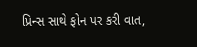પ્રિન્સ સાથે ફોન પર કરી વાત,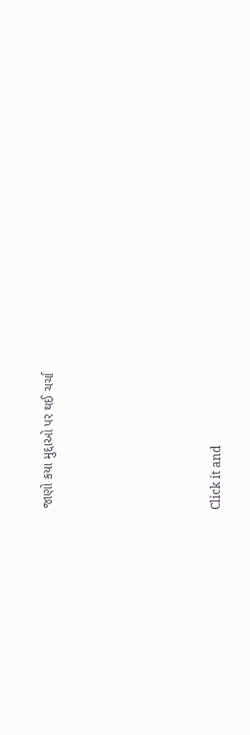જાણો કયા મુદ્દાઓ પર થઈ ચર્ચા






Click it and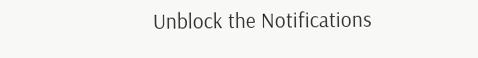Unblock the Notifications